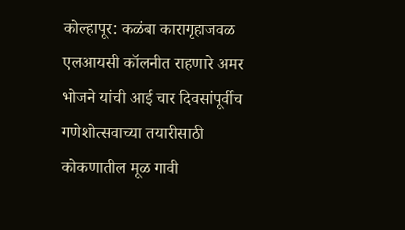कोल्हापूर: कळंबा कारागृहाजवळ एलआयसी कॉलनीत राहणारे अमर भोजने यांची आई चार दिवसांपूर्वीच गणेशोत्सवाच्या तयारीसाठी कोकणातील मूळ गावी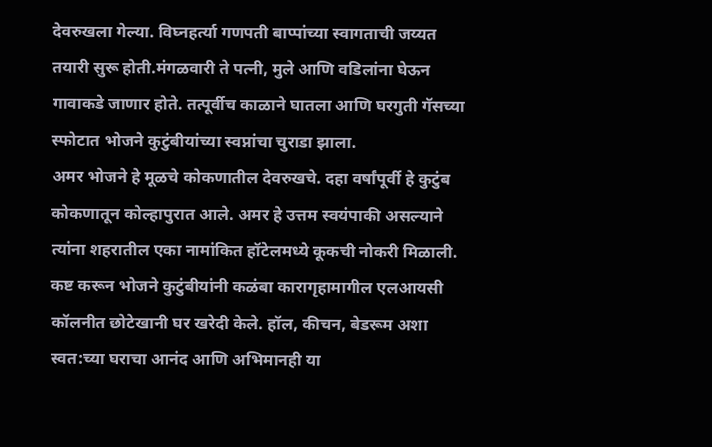देवरुखला गेल्या. विघ्नहर्त्या गणपती बाप्पांच्या स्वागताची जय्यत तयारी सुरू होती.मंगळवारी ते पत्नी, मुले आणि वडिलांना घेऊन गावाकडे जाणार होते. तत्पूर्वीच काळाने घातला आणि घरगुती गॅसच्या स्फोटात भोजने कुटुंबीयांच्या स्वप्नांचा चुराडा झाला.
अमर भोजने हे मूळचे कोकणातील देवरुखचे. दहा वर्षांपूर्वी हे कुटुंब कोकणातून कोल्हापुरात आले. अमर हे उत्तम स्वयंपाकी असल्याने त्यांना शहरातील एका नामांकित हॉटेलमध्ये कूकची नोकरी मिळाली. कष्ट करून भोजने कुटुंबीयांनी कळंबा कारागृहामागील एलआयसी कॉलनीत छोटेखानी घर खरेदी केले. हॉल, कीचन, बेडरूम अशा स्वत:च्या घराचा आनंद आणि अभिमानही या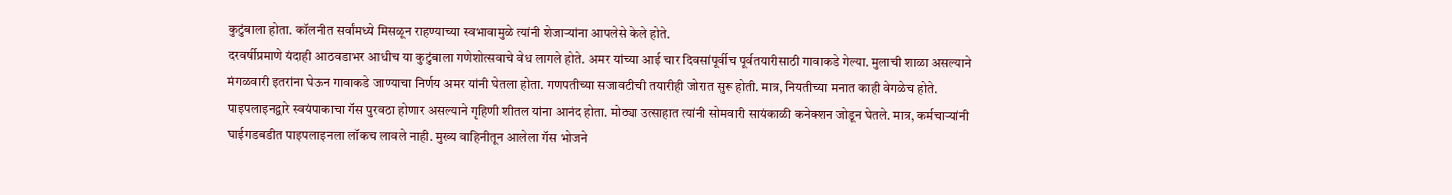कुटुंबाला होता. कॉलनीत सर्वांमध्ये मिसळून राहण्याच्या स्वभावामुळे त्यांनी शेजाऱ्यांना आपलेसे केले होते.
दरवर्षीप्रमाणे यंदाही आठवडाभर आधीच या कुटुंबाला गणेशोत्सवाचे वेध लागले होते. अमर यांच्या आई चार दिवसांपूर्वीच पूर्वतयारीसाठी गावाकडे गेल्या. मुलाची शाळा असल्याने मंगळवारी इतरांना घेऊन गावाकडे जाण्याचा निर्णय अमर यांनी घेतला होता. गणपतीच्या सजावटीची तयारीही जोरात सुरू होती. मात्र, नियतीच्या मनात काही वेगळेच होते.
पाइपलाइनद्वारे स्वयंपाकाचा गॅस पुरवठा होणार असल्याने गृहिणी शीतल यांना आनंद होता. मोठ्या उत्साहात त्यांनी सोमवारी सायंकाळी कनेक्शन जोडून घेतले. मात्र, कर्मचाऱ्यांनी घाईगडबडीत पाइपलाइनला लॉकच लावले नाही. मुख्य वाहिनीतून आलेला गॅस भोजने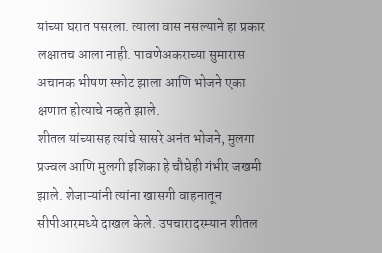यांच्या घरात पसरला. त्याला वास नसल्याने हा प्रकार लक्षातच आला नाही. पावणेअकराच्या सुमारास अचानक भीषण स्फोट झाला आणि भोजने एका क्षणात होत्याचे नव्हते झाले.
शीतल यांच्यासह त्यांचे सासरे अनंत भोजने, मुलगा प्रज्वल आणि मुलगी इशिका हे चौघेही गंभीर जखमी झाले. शेजाऱ्यांनी त्यांना खासगी वाहनातून सीपीआरमध्ये दाखल केले. उपचारादरम्यान शीतल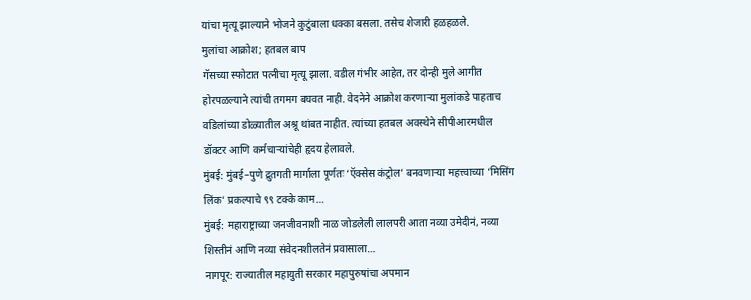यांचा मृत्यू झाल्याने भोजने कुटुंबाला धक्का बसला. तसेच शेजारी हळहळले.
मुलांचा आक्रोश; हतबल बाप
गॅसच्या स्फोटात पत्नीचा मृत्यू झाला. वडील गंभीर आहेत, तर दोन्ही मुले आगीत होरपळल्याने त्यांची तगमग बघवत नाही. वेदनेने आक्रोश करणाऱ्या मुलांकडे पाहताच वडिलांच्या डोळ्यातील अश्रू थांबत नाहीत. त्यांच्या हतबल अवस्थेने सीपीआरमधील डॉक्टर आणि कर्मचाऱ्यांचेही हृदय हेलावले.
मुंबई: मुंबई–पुणे द्रुतगती मार्गाला पूर्णतः ‘ऍक्सेस कंट्रोल’ बनवणाऱ्या महत्त्वाच्या ‘मिसिंग लिंक’ प्रकल्पाचे ९९ टक्के काम…
मुंबई: महाराष्ट्राच्या जनजीवनाशी नाळ जोडलेली लालपरी आता नव्या उमेदीनं, नव्या शिस्तीनं आणि नव्या संवेदनशीलतेनं प्रवासाला…
नागपूर: राज्यातील महायुती सरकार महापुरुषांचा अपमान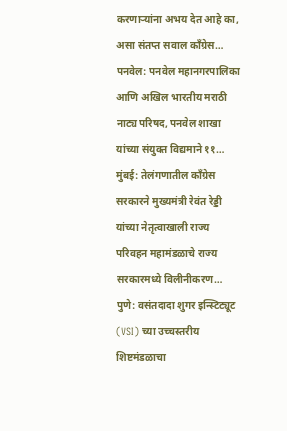करणाऱ्यांना अभय देत आहे का, असा संतप्त सवाल काँग्रेस…
पनवेल: पनवेल महानगरपालिका आणि अखिल भारतीय मराठी नाट्य परिषद, पनवेल शाखा यांच्या संयुक्त विद्यमाने ११…
मुंबई: तेलंगणातील काँग्रेस सरकारने मुख्यमंत्री रेवंत रेड्डी यांच्या नेतृत्वाखाली राज्य परिवहन महामंडळाचे राज्य सरकारमध्ये विलीनीकरण…
पुणे: वसंतदादा शुगर इन्स्टिट्यूट (VSI) च्या उच्चस्तरीय शिष्टमंडळाचा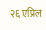२६ एप्रिल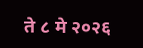ते ८ मे २०२६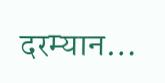दरम्यान…